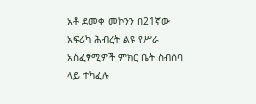አቶ ደመቀ መኮንን በ21ኛው አፍሪካ ሕብረት ልዩ የሥራ አስፈፃሚዎች ምክር ቤት ስብሰባ ላይ ተካፈሉ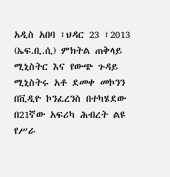አዲስ አበባ ፣ህዳር 23 ፣2013 (ኤፍ.ቢ.ሲ) ምክትል ጠቅላይ ሚኒስትር እና የውጭ ጉዳይ ሚኒስትሩ አቶ ደመቀ መኮንን በቪዲዮ ኮንፈረንስ በተካሄደው በ21ኛው አፍሪካ ሕብረት ልዩ የሥራ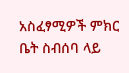አስፈፃሚዎች ምክር ቤት ስብሰባ ላይ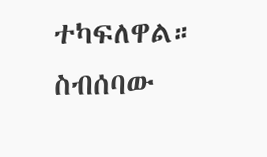ተካፍለዋል።
ስብሰባው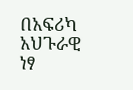በአፍሪካ አህጉራዊ ነፃ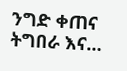ንግድ ቀጠና ትግበራ እና…